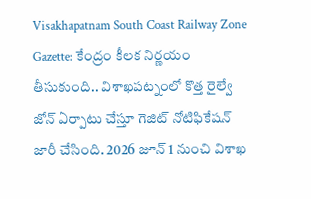Visakhapatnam South Coast Railway Zone Gazette: కేంద్రం కీలక నిర్ణయం తీసుకుంది.. విశాఖపట్నంలో కొత్త రైల్వే జోన్ ఏర్పాటు చేస్తూ గెజిట్ నోటిఫికేషన్ జారీ చేసింది. 2026 జూన్ 1 నుంచి విశాఖ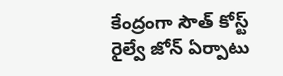కేంద్రంగా సౌత్ కోస్ట్ రైల్వే జోన్ ఏర్పాటు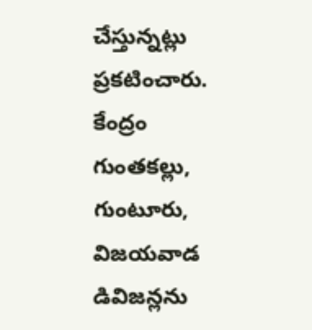చేస్తున్నట్లు ప్రకటించారు. కేంద్రం గుంతకల్లు, గుంటూరు, విజయవాడ డివిజన్లను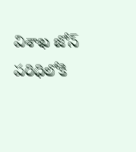విశాఖ జోన్ పరిధిలోకి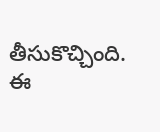తీసుకొచ్చింది. ఈ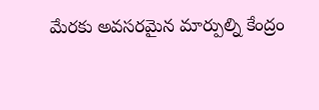మేరకు అవసరమైన మార్పుల్ని కేంద్రం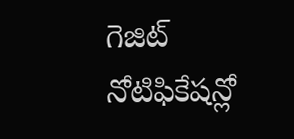గెజిట్ నోటిఫికేషన్లో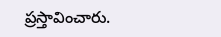ప్రస్తావించారు.